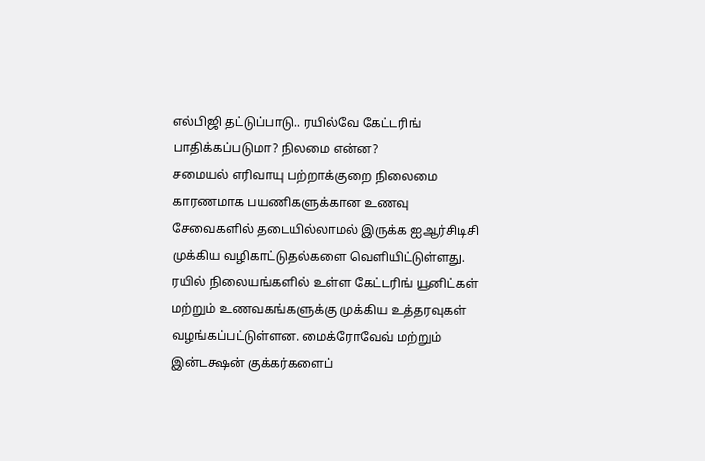எல்பிஜி தட்டுப்பாடு.. ரயில்வே கேட்டரிங் பாதிக்கப்படுமா? நிலமை என்ன?
சமையல் எரிவாயு பற்றாக்குறை நிலைமை காரணமாக பயணிகளுக்கான உணவு சேவைகளில் தடையில்லாமல் இருக்க ஐஆர்சிடிசி முக்கிய வழிகாட்டுதல்களை வெளியிட்டுள்ளது. ரயில் நிலையங்களில் உள்ள கேட்டரிங் யூனிட்கள் மற்றும் உணவகங்களுக்கு முக்கிய உத்தரவுகள் வழங்கப்பட்டுள்ளன. மைக்ரோவேவ் மற்றும் இன்டக்ஷன் குக்கர்களைப்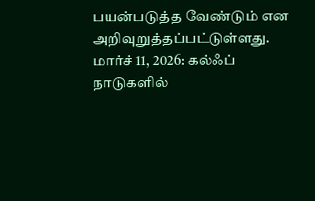பயன்படுத்த வேண்டும் என அறிவுறுத்தப்பட்டுள்ளது.
மார்ச் 11, 2026: கல்ஃப் நாடுகளில்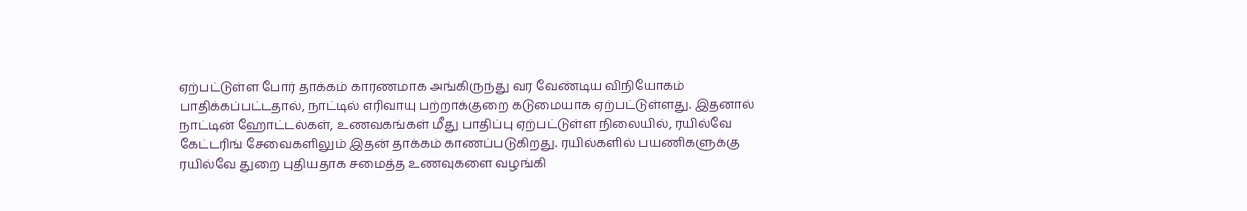ஏற்பட்டுள்ள போர் தாக்கம் காரணமாக அங்கிருந்து வர வேண்டிய விநியோகம் பாதிக்கப்பட்டதால், நாட்டில் எரிவாயு பற்றாக்குறை கடுமையாக ஏற்பட்டுள்ளது. இதனால் நாட்டின் ஹோட்டல்கள், உணவகங்கள் மீது பாதிப்பு ஏற்பட்டுள்ள நிலையில், ரயில்வே கேட்டரிங் சேவைகளிலும் இதன் தாக்கம் காணப்படுகிறது. ரயில்களில் பயணிகளுக்கு ரயில்வே துறை புதியதாக சமைத்த உணவுகளை வழங்கி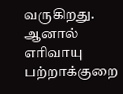வருகிறது. ஆனால் எரிவாயு பற்றாக்குறை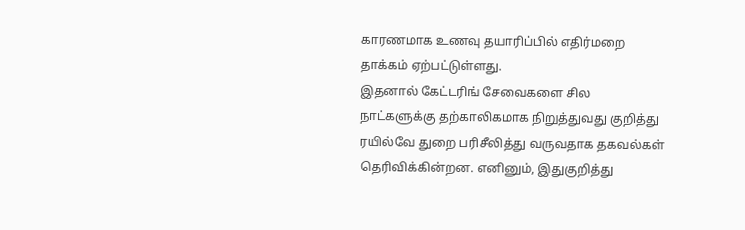காரணமாக உணவு தயாரிப்பில் எதிர்மறை தாக்கம் ஏற்பட்டுள்ளது.
இதனால் கேட்டரிங் சேவைகளை சில நாட்களுக்கு தற்காலிகமாக நிறுத்துவது குறித்து ரயில்வே துறை பரிசீலித்து வருவதாக தகவல்கள் தெரிவிக்கின்றன. எனினும், இதுகுறித்து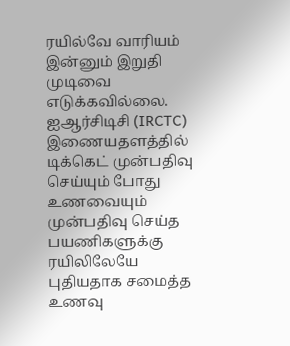ரயில்வே வாரியம் இன்னும் இறுதி முடிவை எடுக்கவில்லை. ஐஆர்சிடிசி (IRCTC) இணையதளத்தில் டிக்கெட் முன்பதிவு செய்யும் போது உணவையும் முன்பதிவு செய்த பயணிகளுக்கு ரயிலிலேயே புதியதாக சமைத்த உணவு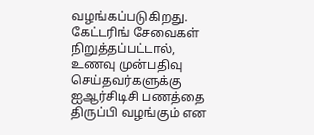வழங்கப்படுகிறது. கேட்டரிங் சேவைகள் நிறுத்தப்பட்டால், உணவு முன்பதிவு செய்தவர்களுக்கு ஐஆர்சிடிசி பணத்தை திருப்பி வழங்கும் என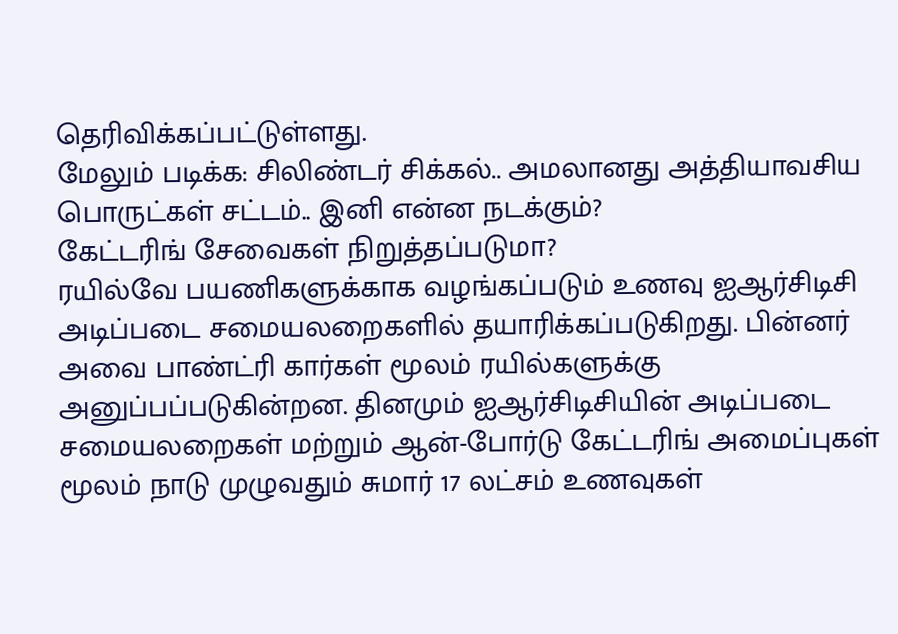தெரிவிக்கப்பட்டுள்ளது.
மேலும் படிக்க: சிலிண்டர் சிக்கல்.. அமலானது அத்தியாவசிய பொருட்கள் சட்டம்.. இனி என்ன நடக்கும்?
கேட்டரிங் சேவைகள் நிறுத்தப்படுமா?
ரயில்வே பயணிகளுக்காக வழங்கப்படும் உணவு ஐஆர்சிடிசி அடிப்படை சமையலறைகளில் தயாரிக்கப்படுகிறது. பின்னர் அவை பாண்ட்ரி கார்கள் மூலம் ரயில்களுக்கு அனுப்பப்படுகின்றன. தினமும் ஐஆர்சிடிசியின் அடிப்படை சமையலறைகள் மற்றும் ஆன்-போர்டு கேட்டரிங் அமைப்புகள் மூலம் நாடு முழுவதும் சுமார் 17 லட்சம் உணவுகள்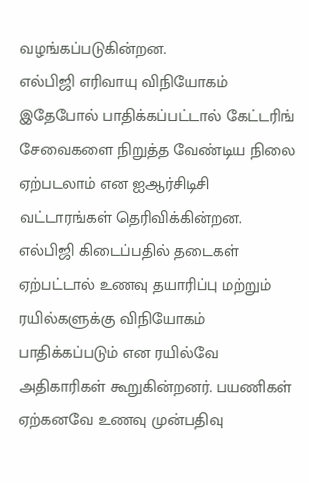வழங்கப்படுகின்றன.
எல்பிஜி எரிவாயு விநியோகம் இதேபோல் பாதிக்கப்பட்டால் கேட்டரிங் சேவைகளை நிறுத்த வேண்டிய நிலை ஏற்படலாம் என ஐஆர்சிடிசி வட்டாரங்கள் தெரிவிக்கின்றன. எல்பிஜி கிடைப்பதில் தடைகள் ஏற்பட்டால் உணவு தயாரிப்பு மற்றும் ரயில்களுக்கு விநியோகம் பாதிக்கப்படும் என ரயில்வே அதிகாரிகள் கூறுகின்றனர். பயணிகள் ஏற்கனவே உணவு முன்பதிவு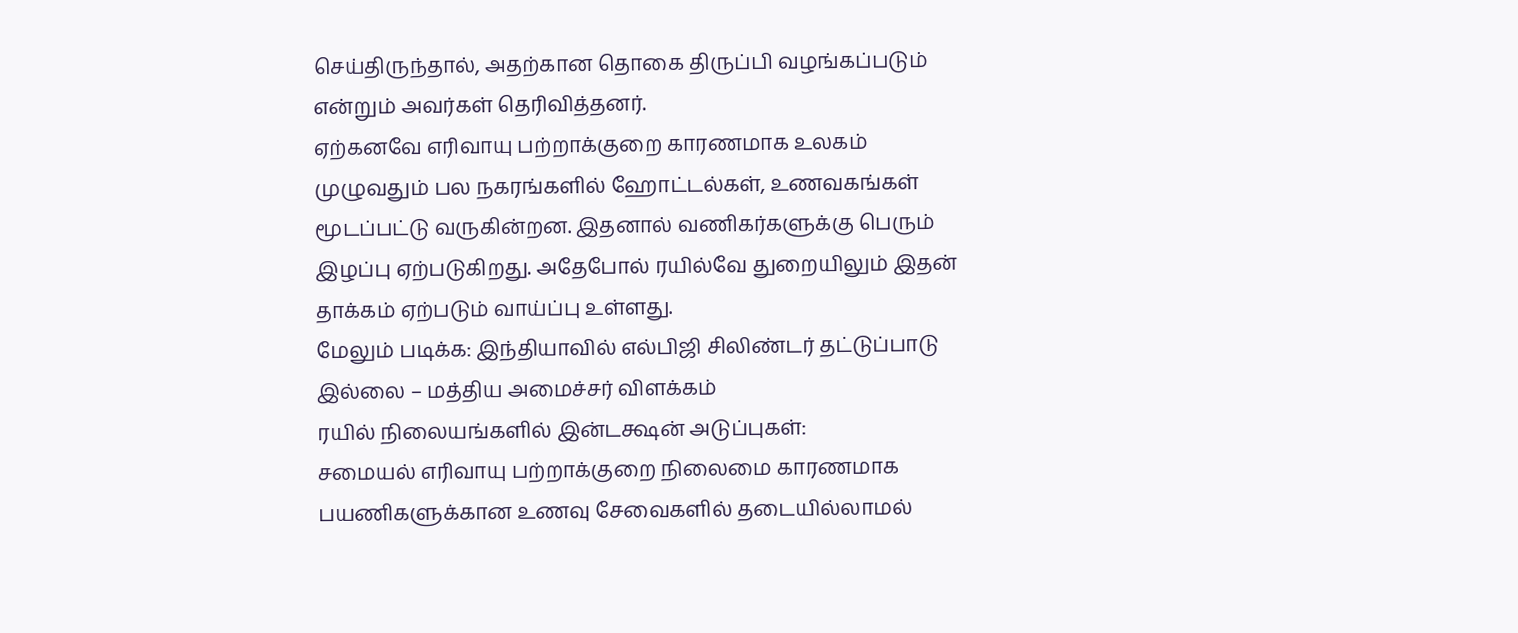செய்திருந்தால், அதற்கான தொகை திருப்பி வழங்கப்படும் என்றும் அவர்கள் தெரிவித்தனர்.
ஏற்கனவே எரிவாயு பற்றாக்குறை காரணமாக உலகம் முழுவதும் பல நகரங்களில் ஹோட்டல்கள், உணவகங்கள் மூடப்பட்டு வருகின்றன. இதனால் வணிகர்களுக்கு பெரும் இழப்பு ஏற்படுகிறது. அதேபோல் ரயில்வே துறையிலும் இதன் தாக்கம் ஏற்படும் வாய்ப்பு உள்ளது.
மேலும் படிக்க: இந்தியாவில் எல்பிஜி சிலிண்டர் தட்டுப்பாடு இல்லை – மத்திய அமைச்சர் விளக்கம்
ரயில் நிலையங்களில் இன்டக்ஷன் அடுப்புகள்:
சமையல் எரிவாயு பற்றாக்குறை நிலைமை காரணமாக பயணிகளுக்கான உணவு சேவைகளில் தடையில்லாமல்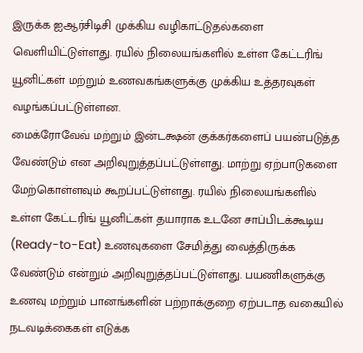இருக்க ஐஆர்சிடிசி முக்கிய வழிகாட்டுதல்களை வெளியிட்டுள்ளது. ரயில் நிலையங்களில் உள்ள கேட்டரிங் யூனிட்கள் மற்றும் உணவகங்களுக்கு முக்கிய உத்தரவுகள் வழங்கப்பட்டுள்ளன.
மைக்ரோவேவ் மற்றும் இன்டக்ஷன் குக்கர்களைப் பயன்படுத்த வேண்டும் என அறிவுறுத்தப்பட்டுள்ளது. மாற்று ஏற்பாடுகளை மேற்கொள்ளவும் கூறப்பட்டுள்ளது. ரயில் நிலையங்களில் உள்ள கேட்டரிங் யூனிட்கள் தயாராக உடனே சாப்பிடக்கூடிய (Ready-to-Eat) உணவுகளை சேமித்து வைத்திருக்க வேண்டும் என்றும் அறிவுறுத்தப்பட்டுள்ளது. பயணிகளுக்கு உணவு மற்றும் பானங்களின் பற்றாக்குறை ஏற்படாத வகையில் நடவடிக்கைகள் எடுக்க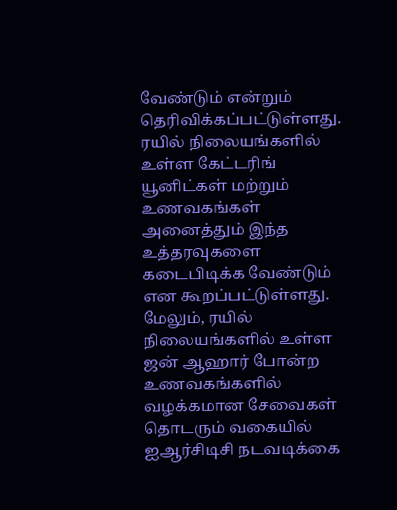வேண்டும் என்றும் தெரிவிக்கப்பட்டுள்ளது.
ரயில் நிலையங்களில் உள்ள கேட்டரிங் யூனிட்கள் மற்றும் உணவகங்கள் அனைத்தும் இந்த உத்தரவுகளை கடைபிடிக்க வேண்டும் என கூறப்பட்டுள்ளது. மேலும், ரயில் நிலையங்களில் உள்ள ஜன் ஆஹார் போன்ற உணவகங்களில் வழக்கமான சேவைகள் தொடரும் வகையில் ஐஆர்சிடிசி நடவடிக்கை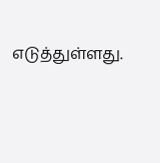எடுத்துள்ளது.